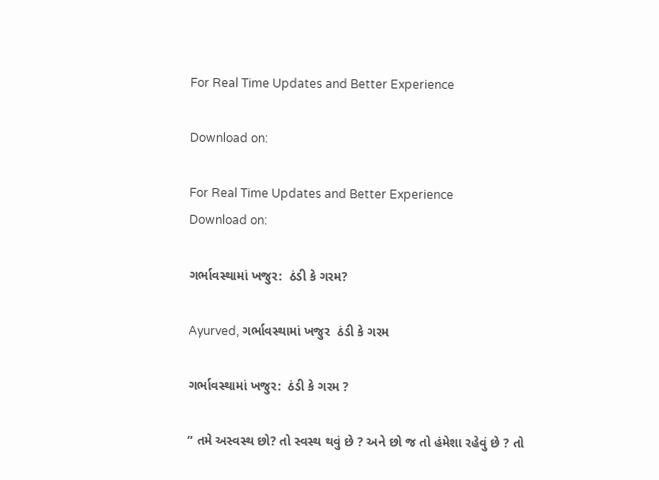For Real Time Updates and Better Experience

Download on:

For Real Time Updates and Better Experience
Download on:

ગર્ભાવસ્થામાં ખજુર:  ઠંડી કે ગરમ?

Ayurved, ગર્ભાવસ્થામાં ખજુર  ઠંડી કે ગરમ

ગર્ભાવસ્થામાં ખજુર:  ઠંડી કે ગરમ ?

“ તમે અસ્વસ્થ છો? તો સ્વસ્થ થવું છે ? અને છો જ તો હંમેશા રહેવું છે ? તો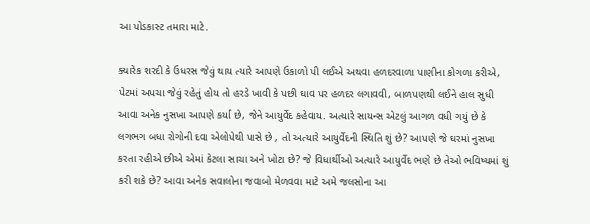આ પોડકાસ્ટ તમારા માટે.

ક્યારેક શરદી કે ઉધરસ જેવું થાય ત્યારે આપણે ઉકાળો પી લઈએ અથવા હળદરવાળા પાણીના કોગળા કરીએ, પેટમાં અપચા જેવું રહેતું હોય તો હરડે ખાવી કે પછી ઘાવ પર હળદર લગાવવી, બાળપણથી લઈને હાલ સુધી આવા અનેક નુસખા આપણે કર્યા છે, જેને આયુર્વેદ કહેવાય. અત્યારે સાયન્સ એટલું આગળ વધી ગયું છે કે લગભગ બધા રોગોની દવા એલોપેથી પાસે છે , તો અત્યારે આયુર્વેદની સ્થિતિ શું છે? આપણે જે ઘરમાં નુસખા કરતા રહીએ છીએ એમાં કેટલા સાચા અને ખોટા છે? જે વિધાર્થીઓ અત્યારે આયુર્વેદ ભણે છે તેઓ ભવિષ્યમાં શું કરી શકે છે? આવા અનેક સવાલોના જવાબો મેળવવા માટે અમે જલસોના આ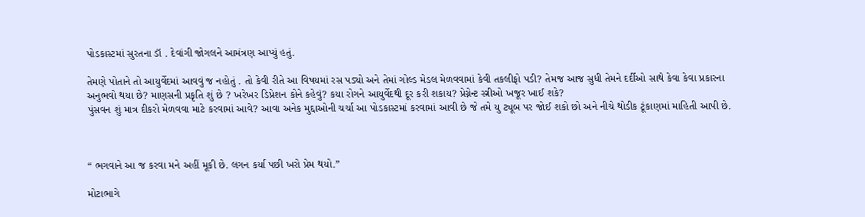પોડકાસ્ટમાં સુરતના ડૉ . દેવાંગી જોગલને આમંત્રણ આપ્યું હતું.

તેમણે પોતાને તો આયુર્વેદમાં આવવું જ નહોતું . તો કેવી રીતે આ વિષયમાં રસ પડ્યો અને તેમાં ગોલ્ડ મેડલ મેળવવામાં કેવી તકલીફો પડી? તેમજ આજ સુધી તેમને દર્દીઓ સાથે કેવા કેવા પ્રકારના અનુભવો થયા છે? માણસની પ્રકૃતિ શું છે ? ખરેખર ડિપ્રેશન કોને કહેવું? કયા રોગને આયુર્વેદથી દૂર કરી શકાય? પ્રેગ્નેન્ટ સ્ત્રીઓ ખજૂર ખાઈ શકે?
પુંસવન શું માત્ર દીકરો મેળવવા માટે કરવામાં આવે? આવા અનેક મુદ્દાઓની ચર્ચા આ પોડકાસ્ટમાં કરવામાં આવી છે જે તમે યુ ટ્યૂબ પર જોઈ શકો છો અને નીચે થોડીક ટૂંકાણમાં માહિતી આપી છે.



“ ભગવાને આ જ કરવા મને અહીં મૂકી છે. લગન કર્યા પછી ખરો પ્રેમ થયો.”

મોટાભાગે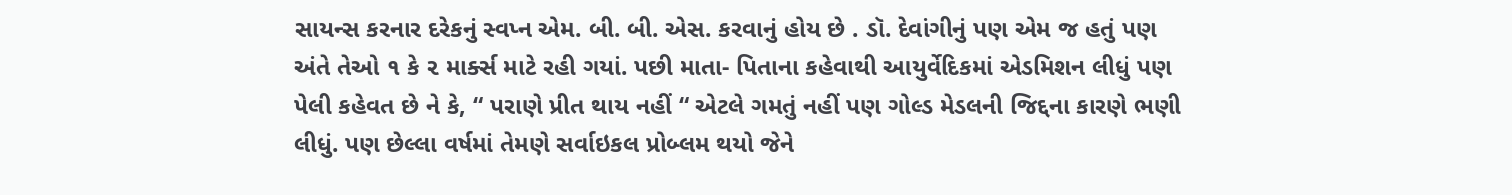સાયન્સ કરનાર દરેકનું સ્વપ્ન એમ. બી. બી. એસ. કરવાનું હોય છે . ડૉ. દેવાંગીનું પણ એમ જ હતું પણ અંતે તેઓ ૧ કે ૨ માર્ક્સ માટે રહી ગયાં. પછી માતા- પિતાના કહેવાથી આયુર્વેદિકમાં એડમિશન લીધું પણ પેલી કહેવત છે ને કે, “ પરાણે પ્રીત થાય નહીં “ એટલે ગમતું નહીં પણ ગોલ્ડ મેડલની જિદ્દના કારણે ભણી લીધું. પણ છેલ્લા વર્ષમાં તેમણે સર્વાઇકલ પ્રોબ્લમ થયો જેને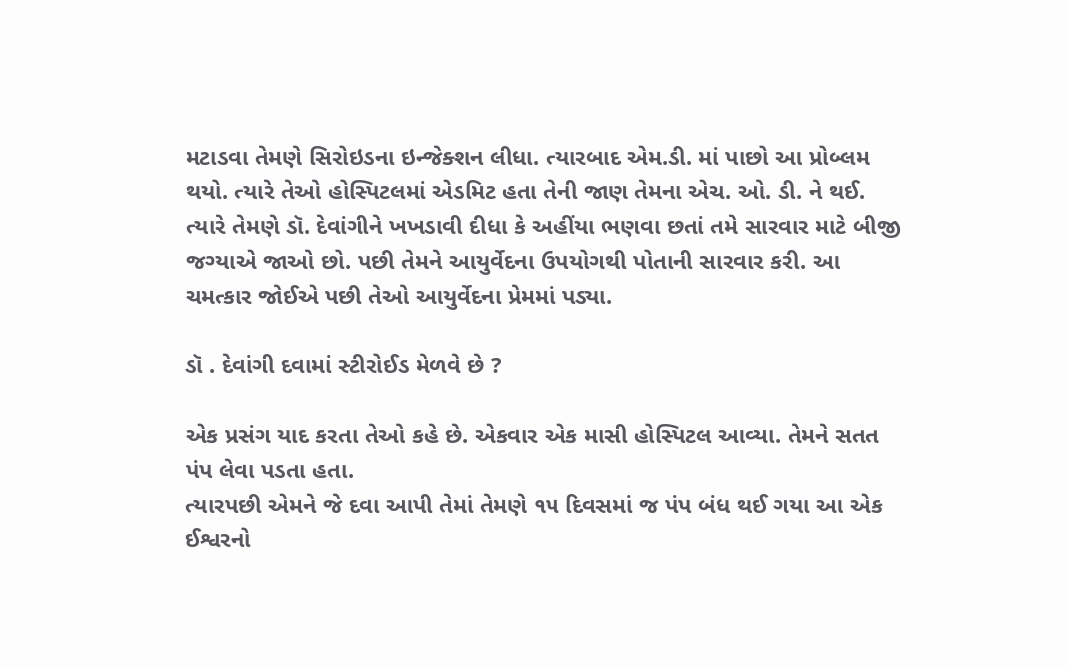મટાડવા તેમણે સિરોઇડના ઇન્જેક્શન લીધા. ત્યારબાદ એમ.ડી. માં પાછો આ પ્રોબ્લમ થયો. ત્યારે તેઓ હોસ્પિટલમાં એડમિટ હતા તેની જાણ તેમના એચ. ઓ. ડી. ને થઈ. ત્યારે તેમણે ડૉ. દેવાંગીને ખખડાવી દીધા કે અહીંયા ભણવા છતાં તમે સારવાર માટે બીજી જગ્યાએ જાઓ છો. પછી તેમને આયુર્વેદના ઉપયોગથી પોતાની સારવાર કરી. આ ચમત્કાર જોઈએ પછી તેઓ આયુર્વેદના પ્રેમમાં પડ્યા.

ડૉ . દેવાંગી દવામાં સ્ટીરોઈડ મેળવે છે ?

એક પ્રસંગ યાદ કરતા તેઓ કહે છે. એકવાર એક માસી હોસ્પિટલ આવ્યા. તેમને સતત પંપ લેવા પડતા હતા.
ત્યારપછી એમને જે દવા આપી તેમાં તેમણે ૧૫ દિવસમાં જ પંપ બંધ થઈ ગયા આ એક ઈશ્વરનો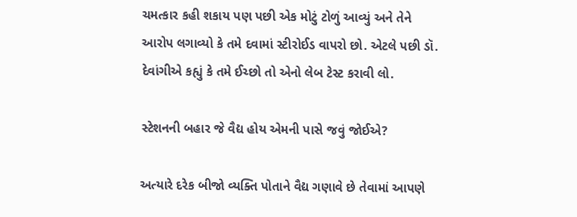ચમત્કાર કહી શકાય પણ પછી એક મોટું ટોળું આવ્યું અને તેને આરોપ લગાવ્યો કે તમે દવામાં સ્ટીરોઈડ વાપરો છો. એટલે પછી ડૉ. દેવાંગીએ કહ્યું કે તમે ઈચ્છો તો એનો લેબ ટેસ્ટ કરાવી લો.

સ્ટેશનની બહાર જે વૈદ્ય હોય એમની પાસે જવું જોઈએ?

અત્યારે દરેક બીજો વ્યક્તિ પોતાને વૈદ્ય ગણાવે છે તેવામાં આપણે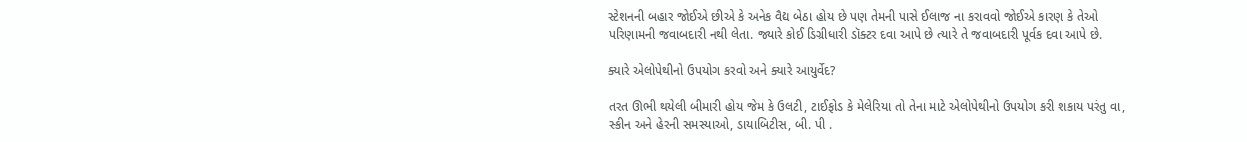સ્ટેશનની બહાર જોઈએ છીએ કે અનેક વૈદ્ય બેઠા હોય છે પણ તેમની પાસે ઈલાજ ના કરાવવો જોઈએ કારણ કે તેઓ પરિણામની જવાબદારી નથી લેતા. જ્યારે કોઈ ડિગ્રીધારી ડૉક્ટર દવા આપે છે ત્યારે તે જવાબદારી પૂર્વક દવા આપે છે.

ક્યારે એલોપેથીનો ઉપયોગ કરવો અને ક્યારે આયુર્વેદ?

તરત ઊભી થયેલી બીમારી હોય જેમ કે ઉલટી, ટાઈફોડ કે મેલેરિયા તો તેના માટે એલોપેથીનો ઉપયોગ કરી શકાય પરંતુ વા, સ્કીન અને હેરની સમસ્યાઓ, ડાયાબિટીસ, બી. પી .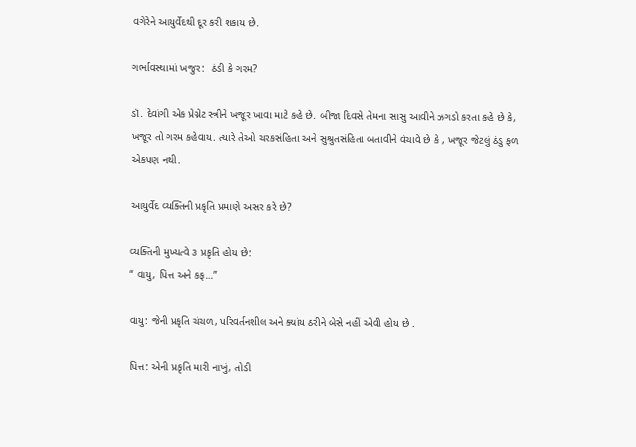વગેરેને આયુર્વેદથી દૂર કરી શકાય છે.

ગર્ભાવસ્થામાં ખજુર:  ઠંડી કે ગરમ?

ડૉ. દેવાંગી એક પ્રેગ્નેટ સ્ત્રીને ખજૂર ખાવા માટે કહે છે. બીજા દિવસે તેમના સાસુ આવીને ઝગડો કરતા કહે છે કે, ખજૂર તો ગરમ કહેવાય. ત્યારે તેઓ ચરકસંહિતા અને સુશ્રુતસંહિતા બતાવીને વંચાવે છે કે , ખજૂર જેટલું ઠંડુ ફળ એકપણ નથી.

આયુર્વેદ વ્યક્તિની પ્રકૃતિ પ્રમાણે અસર કરે છે?

વ્યક્તિની મુખ્યત્વે ૩ પ્રકૃતિ હોય છે:
“ વાયુ, પિત્ત અને કફ…”

વાયુ: જેની પ્રકૃતિ ચંચળ, પરિવર્તનશીલ અને ક્યાંય ઠરીને બેસે નહીં એવી હોય છે .

પિત્ત: એની પ્રકૃતિ મારી નાખું, તોડી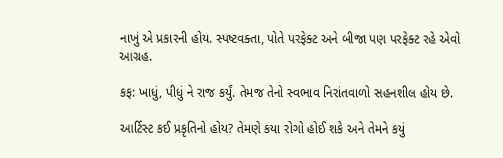નાખું એ પ્રકારની હોય. સ્પષ્ટવક્તા, પોતે પરફેક્ટ અને બીજા પણ પરફેક્ટ રહે એવો આગ્રહ.

કફ: ખાધું, પીધું ને રાજ કર્યું. તેમજ તેનો સ્વભાવ નિરાંતવાળો સહનશીલ હોય છે.

આર્ટિસ્ટ કઈ પ્રકૃતિનો હોય? તેમણે કયા રોગો હોઈ શકે અને તેમને કયું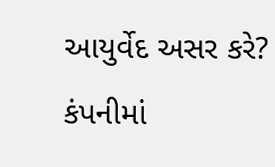આયુર્વેદ અસર કરે? કંપનીમાં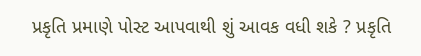પ્રકૃતિ પ્રમાણે પોસ્ટ આપવાથી શું આવક વધી શકે ? પ્રકૃતિ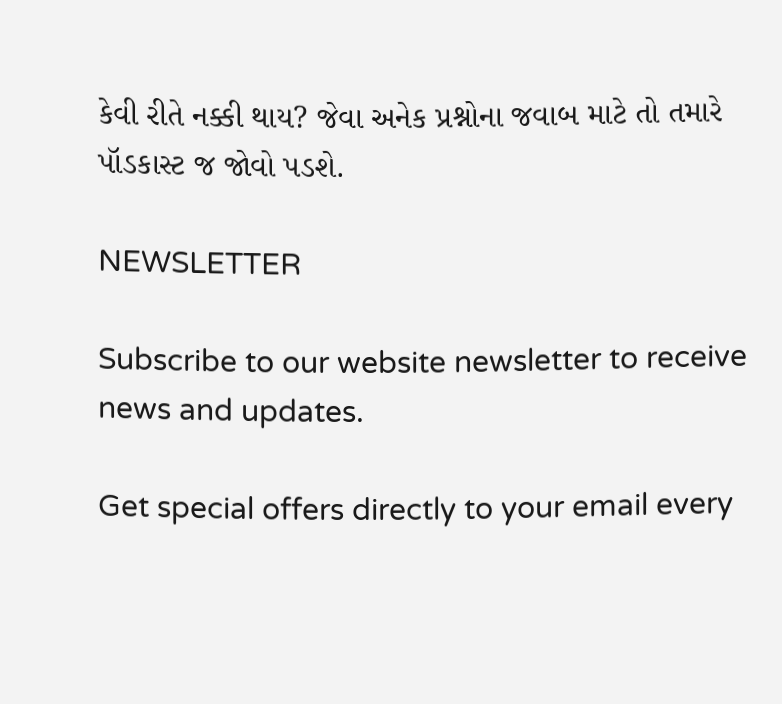કેવી રીતે નક્કી થાય? જેવા અનેક પ્રશ્નોના જવાબ માટે તો તમારે પૉડકાસ્ટ જ જોવો પડશે.

NEWSLETTER

Subscribe to our website newsletter to receive news and updates.

Get special offers directly to your email every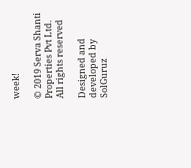week!

© 2019 Serva Shanti Properties Pvt Ltd. All rights reserved

Designed and developed by SolGuruz